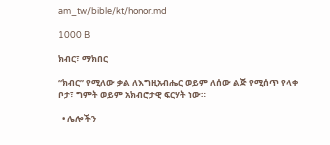am_tw/bible/kt/honor.md

1000 B

ክብር፣ ማክበር

“ክብር” የሚለው ቃል ለእግዚአብሔር ወይም ለሰው ልጅ የሚሰጥ የላቀ ቦታ፣ ግምት ወይም አክብሮታዊ ፍርሃት ነው።

  • ሌሎችን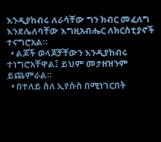እንዲያከብሩ ለራሳቸው ግን ክብር መፈለግ እንደሌለባቸው እግዚአብሔር ለክርስቲያኖች ተናግሮአል።
  • ልጆች ወላጆቻቸውን እንዲያከብሩ ተነግሮአቸዋል፤ ይህም መታዘዝንም ይጨምራል።
  • በተለይ ስለ ኢየሱስ በሚነገርበት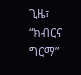ጊዜ፣ “ክብርና ግርማ”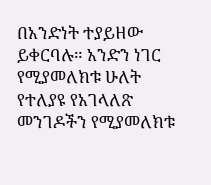በአንድነት ተያይዘው ይቀርባሉ። አንድን ነገር የሚያመለክቱ ሁለት የተለያዩ የአገላለጽ መንገዶችን የሚያመለክቱ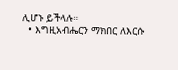ሊሆኑ ይችላሉ።
  • እግዚአብሔርን ማክበር ለእርሱ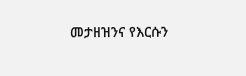መታዘዝንና የእርሱን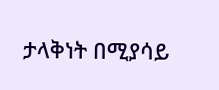ታላቅነት በሚያሳይ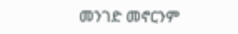መንገድ መኖርንም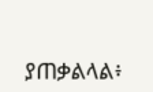ያጠቃልላል፥